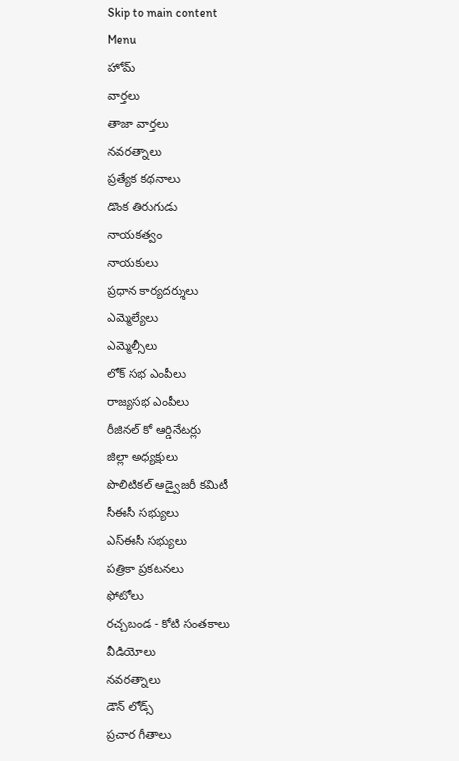Skip to main content
Menu
హోమ్
వార్తలు
తాజా వార్తలు
నవరత్నాలు
ప్రత్యేక కథనాలు
డొంక తిరుగుడు
నాయకత్వం
నాయకులు
ప్రధాన కార్యదర్శులు
ఎమ్మెల్యేలు
ఎమ్మెల్సీలు
లోక్ సభ ఎంపీలు
రాజ్యసభ ఎంపీలు
రీజినల్ కో ఆర్డినేటర్లు
జిల్లా అధ్యక్షులు
పొలిటికల్ ఆడ్వైజరీ కమిటీ
సీఈసీ సభ్యులు
ఎస్ఈసీ సభ్యులు
పత్రికా ప్రకటనలు
ఫోటోలు
రచ్చబండ - కోటి సంతకాలు
వీడియోలు
నవరత్నాలు
డౌన్ లోడ్స్
ప్రచార గీతాలు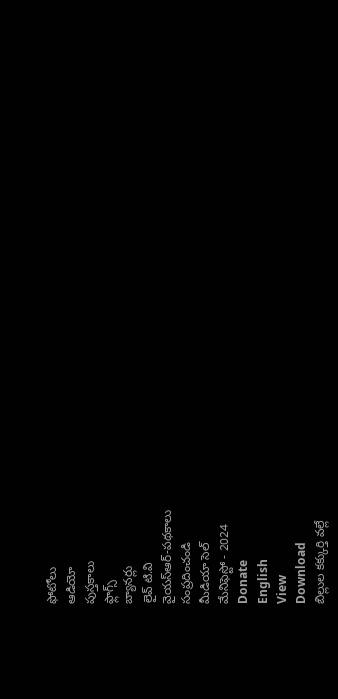ఫోటోలు
ఆడియో
పుస్తకాలు
ఫ్లాగ్స్
బ్యానర్లు
లైవ్ టి.వి
వైయస్ఆర్-పథకాలు
సంప్రదించండి
మీడియా సెల్
మేనిఫెస్టో - 2024
Donate
English
View
Download
బిల్లుల కక్కుర్తి వల్లే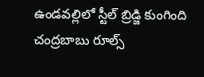ఉండవల్లిలో స్టీల్ బ్రిడ్జి కుంగింది
చంద్రబాబు రూల్స్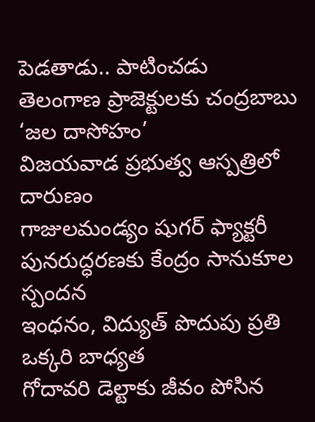పెడతాడు.. పాటించడు
తెలంగాణ ప్రాజెక్టులకు చంద్రబాబు ‘జల దాసోహం’
విజయవాడ ప్రభుత్వ ఆస్పత్రిలో దారుణం
గాజులమండ్యం షుగర్ ఫ్యాక్టరీ పునరుద్ధరణకు కేంద్రం సానుకూల స్పందన
ఇంధనం, విద్యుత్ పొదుపు ప్రతి ఒక్కరి బాధ్యత
గోదావరి డెల్టాకు జీవం పోసిన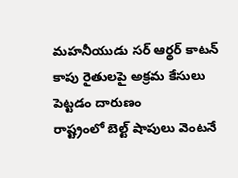మహనీయుడు సర్ ఆర్థర్ కాటన్
కాపు రైతులపై అక్రమ కేసులు పెట్టడం దారుణం
రాష్ట్రంలో బెల్ట్ షాపులు వెంటనే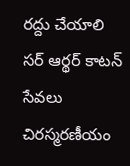రద్దు చేయాలి
సర్ ఆర్థర్ కాటన్ సేవలు చిరస్మరణీయం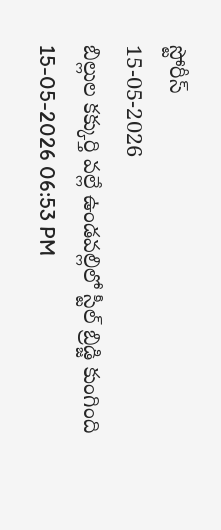స్టోరీస్
15-05-2026
బిల్లుల కక్కుర్తి వల్లే ఉండవల్లిలో స్టీల్ బ్రిడ్జి కుంగింది
15-05-2026 06:53 PM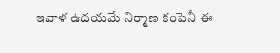ఇవాళ ఉదయమే నిర్మాణ కంపెనీ ఈ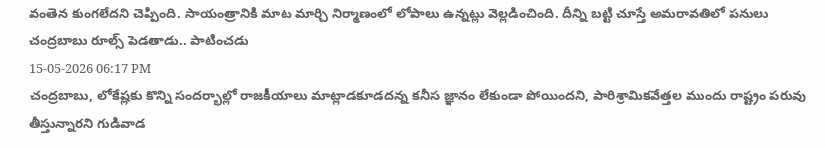వంతెన కుంగలేదని చెప్పింది. సాయంత్రానికి మాట మార్చి నిర్మాణంలో లోపాలు ఉన్నట్లు వెల్లడించింది. దీన్ని బట్టి చూస్తే అమరావతిలో పనులు
చంద్రబాబు రూల్స్ పెడతాడు.. పాటించడు
15-05-2026 06:17 PM
చంద్రబాబు, లోకేష్లకు కొన్ని సందర్భాల్లో రాజకీయాలు మాట్లాడకూడదన్న కనీస జ్ఞానం లేకుండా పోయిందని, పారిశ్రామికవేత్తల ముందు రాష్ట్రం పరువు తీస్తున్నారని గుడివాడ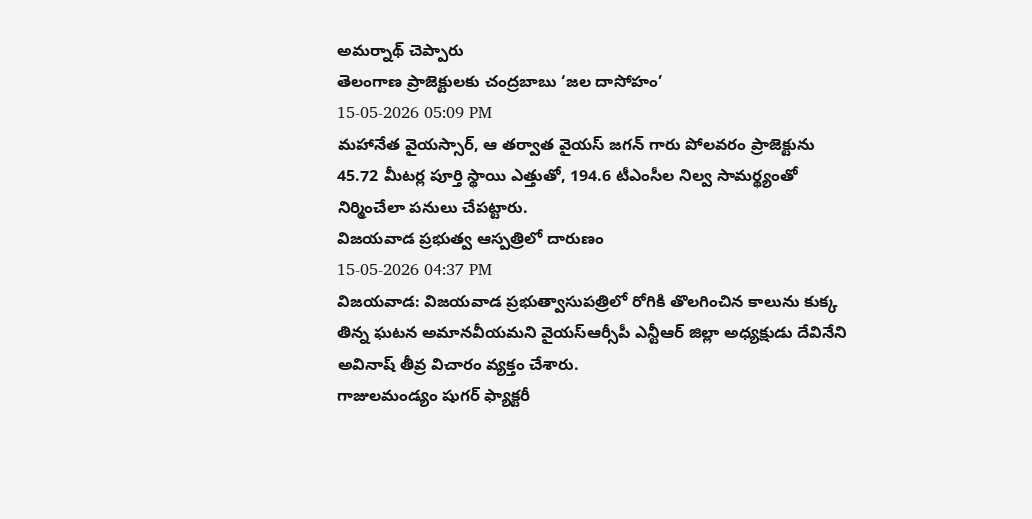అమర్నాథ్ చెప్పారు
తెలంగాణ ప్రాజెక్టులకు చంద్రబాబు ‘జల దాసోహం’
15-05-2026 05:09 PM
మహానేత వైయస్సార్, ఆ తర్వాత వైయస్ జగన్ గారు పోలవరం ప్రాజెక్టును 45.72 మీటర్ల పూర్తి స్థాయి ఎత్తుతో, 194.6 టీఎంసీల నిల్వ సామర్థ్యంతో నిర్మించేలా పనులు చేపట్టారు.
విజయవాడ ప్రభుత్వ ఆస్పత్రిలో దారుణం
15-05-2026 04:37 PM
విజయవాడ: విజయవాడ ప్రభుత్వాసుపత్రిలో రోగికి తొలగించిన కాలును కుక్క తిన్న ఘటన అమానవీయమని వైయస్ఆర్సీపీ ఎన్టీఆర్ జిల్లా అధ్యక్షుడు దేవినేని అవినాష్ తీవ్ర విచారం వ్యక్తం చేశారు.
గాజులమండ్యం షుగర్ ఫ్యాక్టరీ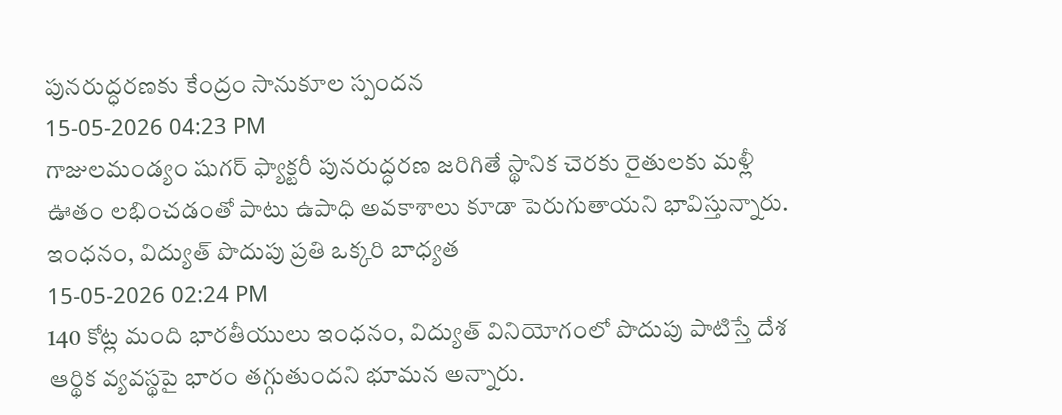పునరుద్ధరణకు కేంద్రం సానుకూల స్పందన
15-05-2026 04:23 PM
గాజులమండ్యం షుగర్ ఫ్యాక్టరీ పునరుద్ధరణ జరిగితే స్థానిక చెరకు రైతులకు మళ్లీ ఊతం లభించడంతో పాటు ఉపాధి అవకాశాలు కూడా పెరుగుతాయని భావిస్తున్నారు.
ఇంధనం, విద్యుత్ పొదుపు ప్రతి ఒక్కరి బాధ్యత
15-05-2026 02:24 PM
140 కోట్ల మంది భారతీయులు ఇంధనం, విద్యుత్ వినియోగంలో పొదుపు పాటిస్తే దేశ ఆర్థిక వ్యవస్థపై భారం తగ్గుతుందని భూమన అన్నారు.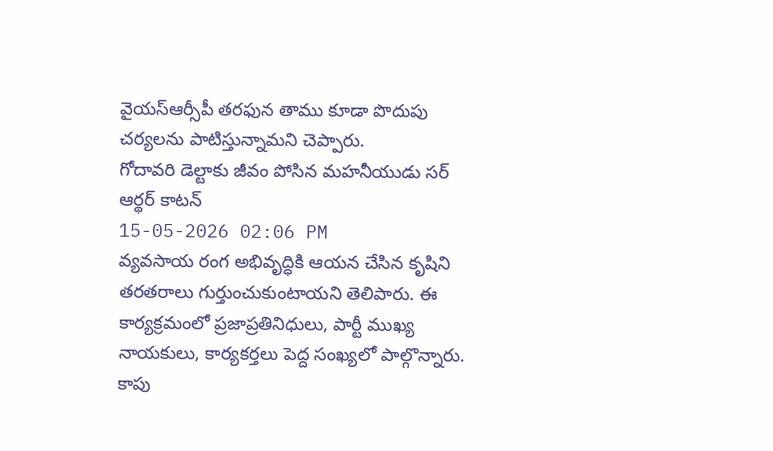వైయస్ఆర్సీపీ తరఫున తాము కూడా పొదుపు చర్యలను పాటిస్తున్నామని చెప్పారు.
గోదావరి డెల్టాకు జీవం పోసిన మహనీయుడు సర్ ఆర్థర్ కాటన్
15-05-2026 02:06 PM
వ్యవసాయ రంగ అభివృద్ధికి ఆయన చేసిన కృషిని తరతరాలు గుర్తుంచుకుంటాయని తెలిపారు. ఈ కార్యక్రమంలో ప్రజాప్రతినిధులు, పార్టీ ముఖ్య నాయకులు, కార్యకర్తలు పెద్ద సంఖ్యలో పాల్గొన్నారు.
కాపు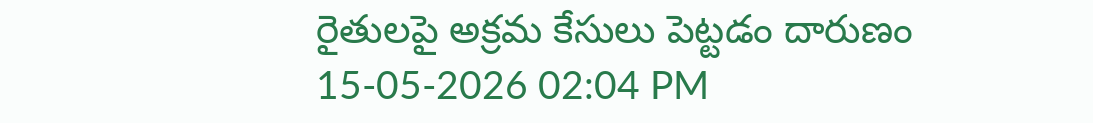రైతులపై అక్రమ కేసులు పెట్టడం దారుణం
15-05-2026 02:04 PM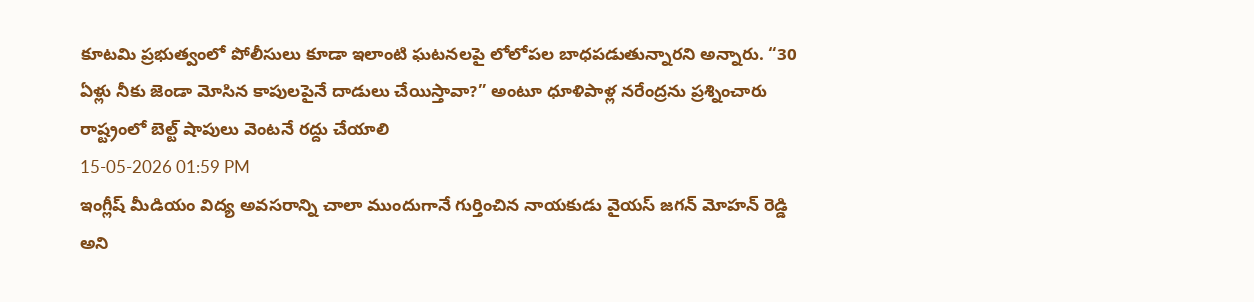కూటమి ప్రభుత్వంలో పోలీసులు కూడా ఇలాంటి ఘటనలపై లోలోపల బాధపడుతున్నారని అన్నారు. “30 ఏళ్లు నీకు జెండా మోసిన కాపులపైనే దాడులు చేయిస్తావా?” అంటూ ధూళిపాళ్ల నరేంద్రను ప్రశ్నించారు
రాష్ట్రంలో బెల్ట్ షాపులు వెంటనే రద్దు చేయాలి
15-05-2026 01:59 PM
ఇంగ్లీష్ మీడియం విద్య అవసరాన్ని చాలా ముందుగానే గుర్తించిన నాయకుడు వైయస్ జగన్ మోహన్ రెడ్డి అని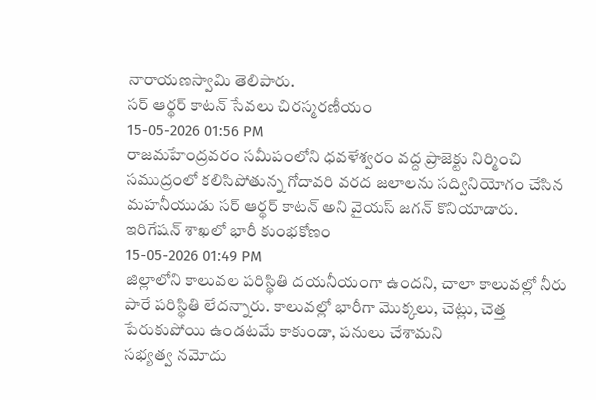నారాయణస్వామి తెలిపారు.
సర్ ఆర్థర్ కాటన్ సేవలు చిరస్మరణీయం
15-05-2026 01:56 PM
రాజమహేంద్రవరం సమీపంలోని ధవళేశ్వరం వద్ద ప్రాజెక్టు నిర్మించి సముద్రంలో కలిసిపోతున్న గోదావరి వరద జలాలను సద్వినియోగం చేసిన మహనీయుడు సర్ ఆర్థర్ కాటన్ అని వైయస్ జగన్ కొనియాడారు.
ఇరిగేషన్ శాఖలో భారీ కుంభకోణం
15-05-2026 01:49 PM
జిల్లాలోని కాలువల పరిస్థితి దయనీయంగా ఉందని, చాలా కాలువల్లో నీరు పారే పరిస్థితి లేదన్నారు. కాలువల్లో భారీగా మొక్కలు, చెట్లు, చెత్త పేరుకుపోయి ఉండటమే కాకుండా, పనులు చేశామని
సభ్యత్వ నమోదు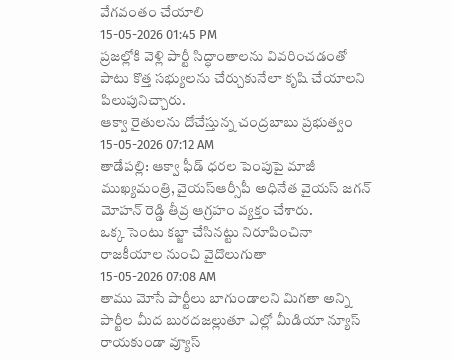వేగవంతం చేయాలి
15-05-2026 01:45 PM
ప్రజల్లోకి వెళ్లి పార్టీ సిద్ధాంతాలను వివరించడంతో పాటు కొత్త సభ్యులను చేర్చుకునేలా కృషి చేయాలని పిలుపునిచ్చారు.
ఆక్వా రైతులను దోచేస్తున్న చంద్రబాబు ప్రభుత్వం
15-05-2026 07:12 AM
తాడేపల్లి: ఆక్వా ఫీడ్ ధరల పెంపుపై మాజీ ముఖ్యమంత్రి, వైయస్ఆర్సీపీ అధినేత వైయస్ జగన్ మోహన్ రెడ్డి తీవ్ర ఆగ్రహం వ్యక్తం చేశారు.
ఒక్క సెంటు కబ్జా చేసినట్టు నిరూపించినా రాజకీయాల నుంచి వైదొలుగుతా
15-05-2026 07:08 AM
తాము మోసే పార్టీలు బాగుండాలని మిగతా అన్ని పార్టీల మీద బురదజల్లుతూ ఎల్లో మీడియా న్యూస్ రాయకుండా వ్యూస్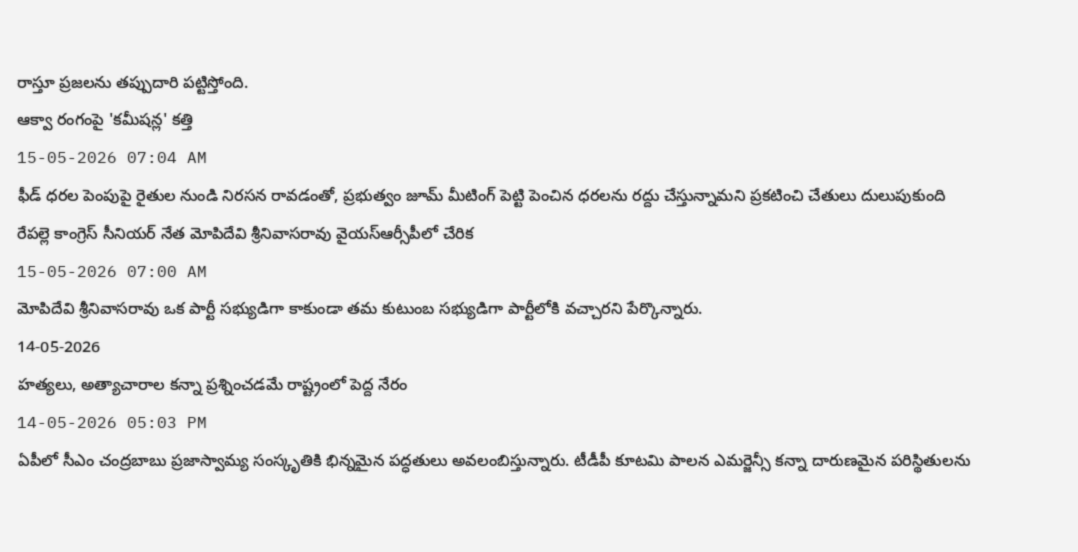రాస్తూ ప్రజలను తప్పుదారి పట్టిస్తోంది.
ఆక్వా రంగంపై 'కమీషన్ల' కత్తి
15-05-2026 07:04 AM
ఫీడ్ ధరల పెంపుపై రైతుల నుండి నిరసన రావడంతో, ప్రభుత్వం జూమ్ మీటింగ్ పెట్టి పెంచిన ధరలను రద్దు చేస్తున్నామని ప్రకటించి చేతులు దులుపుకుంది
రేపల్లె కాంగ్రెస్ సీనియర్ నేత మోపిదేవి శ్రీనివాసరావు వైయస్ఆర్సీపీలో చేరిక
15-05-2026 07:00 AM
మోపిదేవి శ్రీనివాసరావు ఒక పార్టీ సభ్యుడిగా కాకుండా తమ కుటుంబ సభ్యుడిగా పార్టీలోకి వచ్చారని పేర్కొన్నారు.
14-05-2026
హత్యలు, అత్యాచారాల కన్నా ప్రశ్నించడమే రాష్ట్రంలో పెద్ద నేరం
14-05-2026 05:03 PM
ఏపీలో సీఎం చంద్రబాబు ప్రజాస్వామ్య సంస్కృతికి భిన్నమైన పద్ధతులు అవలంబిస్తున్నారు. టీడీపీ కూటమి పాలన ఎమర్జెన్సీ కన్నా దారుణమైన పరిస్థితులను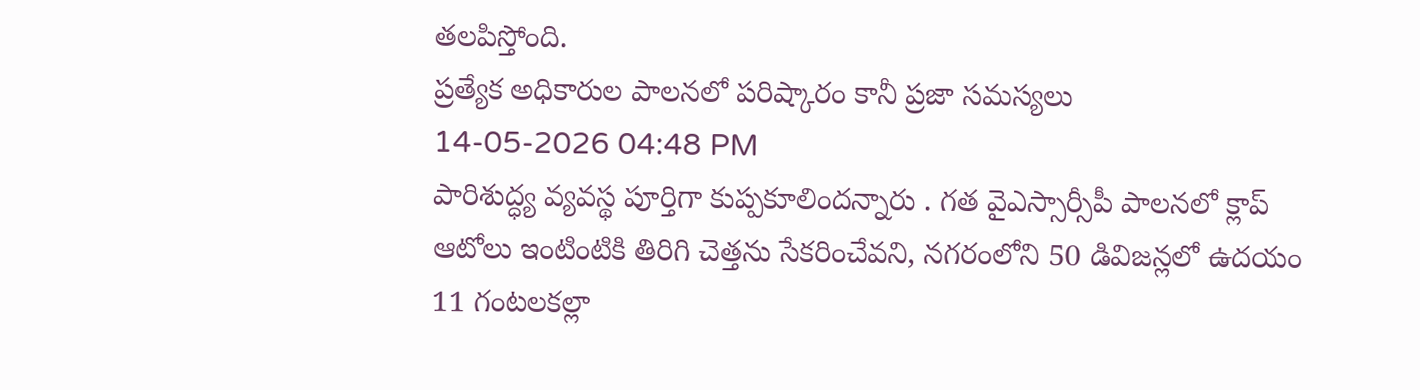తలపిస్తోంది.
ప్రత్యేక అధికారుల పాలనలో పరిష్కారం కానీ ప్రజా సమస్యలు
14-05-2026 04:48 PM
పారిశుద్ధ్య వ్యవస్థ పూర్తిగా కుప్పకూలిందన్నారు . గత వైఎస్సార్సీపీ పాలనలో క్లాప్ ఆటోలు ఇంటింటికి తిరిగి చెత్తను సేకరించేవని, నగరంలోని 50 డివిజన్లలో ఉదయం 11 గంటలకల్లా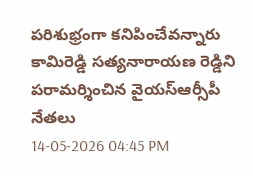పరిశుభ్రంగా కనిపించేవన్నారు
కామిరెడ్డి సత్యనారాయణ రెడ్డిని పరామర్శించిన వైయస్ఆర్సీపీ నేతలు
14-05-2026 04:45 PM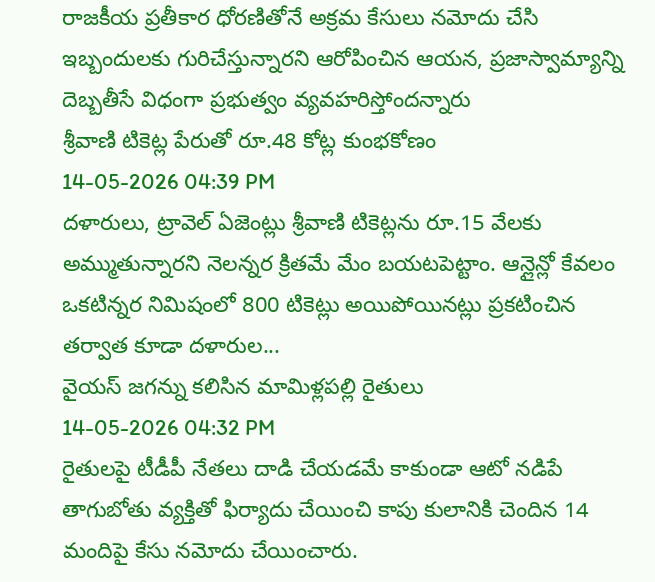రాజకీయ ప్రతీకార ధోరణితోనే అక్రమ కేసులు నమోదు చేసి ఇబ్బందులకు గురిచేస్తున్నారని ఆరోపించిన ఆయన, ప్రజాస్వామ్యాన్ని దెబ్బతీసే విధంగా ప్రభుత్వం వ్యవహరిస్తోందన్నారు
శ్రీవాణి టికెట్ల పేరుతో రూ.48 కోట్ల కుంభకోణం
14-05-2026 04:39 PM
దళారులు, ట్రావెల్ ఏజెంట్లు శ్రీవాణి టికెట్లను రూ.15 వేలకు అమ్ముతున్నారని నెలన్నర క్రితమే మేం బయటపెట్టాం. ఆన్లైన్లో కేవలం ఒకటిన్నర నిమిషంలో 800 టికెట్లు అయిపోయినట్లు ప్రకటించిన తర్వాత కూడా దళారుల...
వైయస్ జగన్ను కలిసిన మామిళ్లపల్లి రైతులు
14-05-2026 04:32 PM
రైతులపై టీడీపీ నేతలు దాడి చేయడమే కాకుండా ఆటో నడిపే తాగుబోతు వ్యక్తితో ఫిర్యాదు చేయించి కాపు కులానికి చెందిన 14 మందిపై కేసు నమోదు చేయించారు.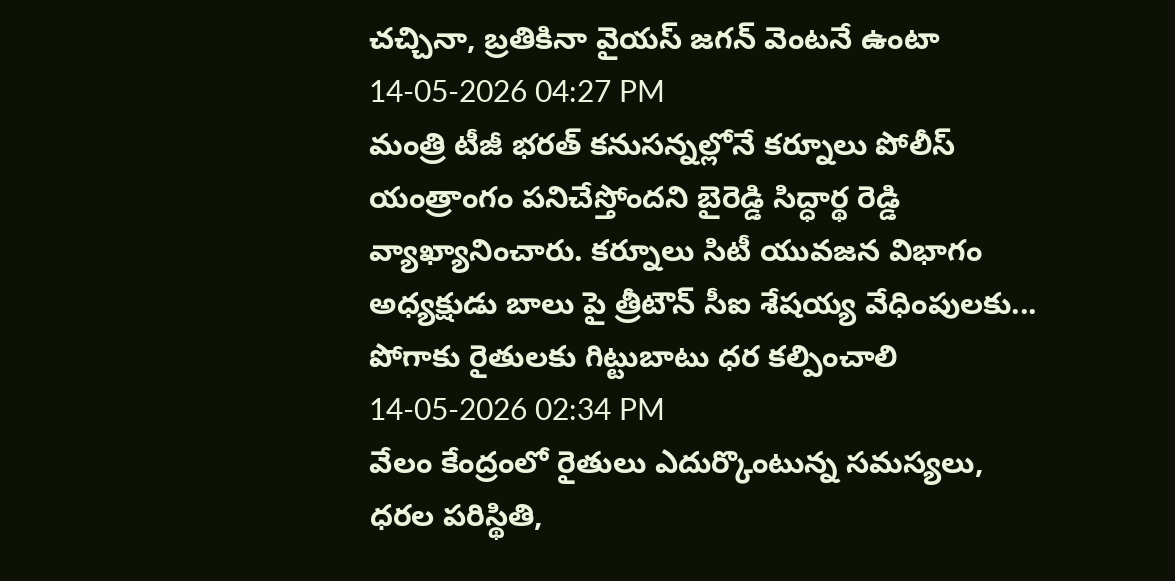చచ్చినా, బ్రతికినా వైయస్ జగన్ వెంటనే ఉంటా
14-05-2026 04:27 PM
మంత్రి టీజీ భరత్ కనుసన్నల్లోనే కర్నూలు పోలీస్ యంత్రాంగం పనిచేస్తోందని బైరెడ్డి సిద్ధార్థ రెడ్డి వ్యాఖ్యానించారు. కర్నూలు సిటీ యువజన విభాగం అధ్యక్షుడు బాలు పై త్రీటౌన్ సీఐ శేషయ్య వేధింపులకు...
పోగాకు రైతులకు గిట్టుబాటు ధర కల్పించాలి
14-05-2026 02:34 PM
వేలం కేంద్రంలో రైతులు ఎదుర్కొంటున్న సమస్యలు, ధరల పరిస్థితి,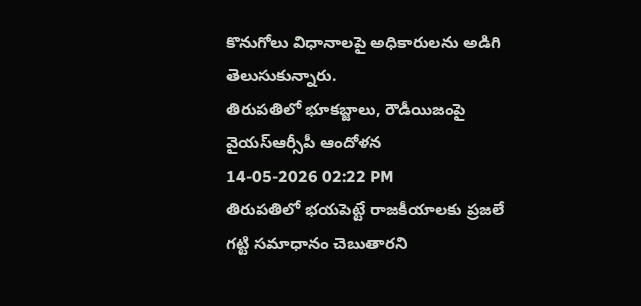కొనుగోలు విధానాలపై అధికారులను అడిగి తెలుసుకున్నారు.
తిరుపతిలో భూకబ్జాలు, రౌడీయిజంపై వైయస్ఆర్సీపీ ఆందోళన
14-05-2026 02:22 PM
తిరుపతిలో భయపెట్టే రాజకీయాలకు ప్రజలే గట్టి సమాధానం చెబుతారని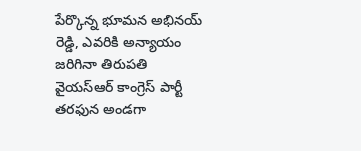పేర్కొన్న భూమన అభినయ్ రెడ్డి, ఎవరికి అన్యాయం జరిగినా తిరుపతి వైయస్ఆర్ కాంగ్రెస్ పార్టీ తరఫున అండగా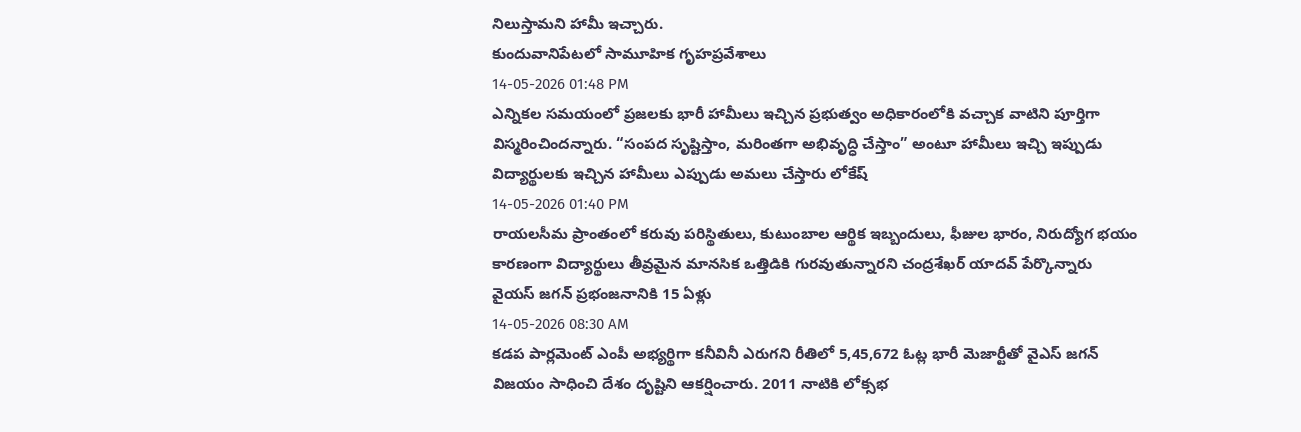నిలుస్తామని హామీ ఇచ్చారు.
కుందువానిపేటలో సామూహిక గృహప్రవేశాలు
14-05-2026 01:48 PM
ఎన్నికల సమయంలో ప్రజలకు భారీ హామీలు ఇచ్చిన ప్రభుత్వం అధికారంలోకి వచ్చాక వాటిని పూర్తిగా విస్మరించిందన్నారు. “సంపద సృష్టిస్తాం, మరింతగా అభివృద్ధి చేస్తాం” అంటూ హామీలు ఇచ్చి ఇప్పుడు
విద్యార్థులకు ఇచ్చిన హామీలు ఎప్పుడు అమలు చేస్తారు లోకేష్
14-05-2026 01:40 PM
రాయలసీమ ప్రాంతంలో కరువు పరిస్థితులు, కుటుంబాల ఆర్థిక ఇబ్బందులు, ఫీజుల భారం, నిరుద్యోగ భయం కారణంగా విద్యార్థులు తీవ్రమైన మానసిక ఒత్తిడికి గురవుతున్నారని చంద్రశేఖర్ యాదవ్ పేర్కొన్నారు
వైయస్ జగన్ ప్రభంజనానికి 15 ఏళ్లు
14-05-2026 08:30 AM
కడప పార్లమెంట్ ఎంపీ అభ్యర్థిగా కనీవినీ ఎరుగని రీతిలో 5,45,672 ఓట్ల భారీ మెజార్టీతో వైఎస్ జగన్ విజయం సాధించి దేశం దృష్టిని ఆకర్షించారు. 2011 నాటికి లోక్సభ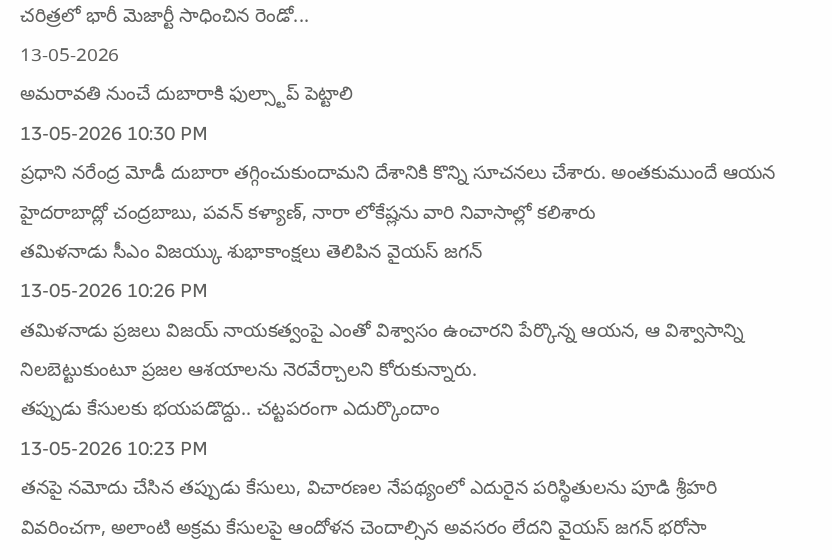చరిత్రలో భారీ మెజార్టీ సాధించిన రెండో...
13-05-2026
అమరావతి నుంచే దుబారాకి ఫుల్స్టాప్ పెట్టాలి
13-05-2026 10:30 PM
ప్రధాని నరేంద్ర మోడీ దుబారా తగ్గించుకుందామని దేశానికి కొన్ని సూచనలు చేశారు. అంతకుముందే ఆయన హైదరాబాద్లో చంద్రబాబు, పవన్ కళ్యాణ్, నారా లోకేష్లను వారి నివాసాల్లో కలిశారు
తమిళనాడు సీఎం విజయ్కు శుభాకాంక్షలు తెలిపిన వైయస్ జగన్
13-05-2026 10:26 PM
తమిళనాడు ప్రజలు విజయ్ నాయకత్వంపై ఎంతో విశ్వాసం ఉంచారని పేర్కొన్న ఆయన, ఆ విశ్వాసాన్ని నిలబెట్టుకుంటూ ప్రజల ఆశయాలను నెరవేర్చాలని కోరుకున్నారు.
తప్పుడు కేసులకు భయపడొద్దు.. చట్టపరంగా ఎదుర్కొందాం
13-05-2026 10:23 PM
తనపై నమోదు చేసిన తప్పుడు కేసులు, విచారణల నేపథ్యంలో ఎదురైన పరిస్థితులను పూడి శ్రీహరి వివరించగా, అలాంటి అక్రమ కేసులపై ఆందోళన చెందాల్సిన అవసరం లేదని వైయస్ జగన్ భరోసా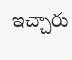ఇచ్చారు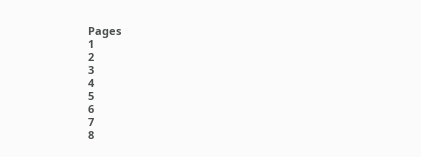Pages
1
2
3
4
5
6
7
8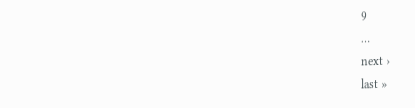9
…
next ›
last »